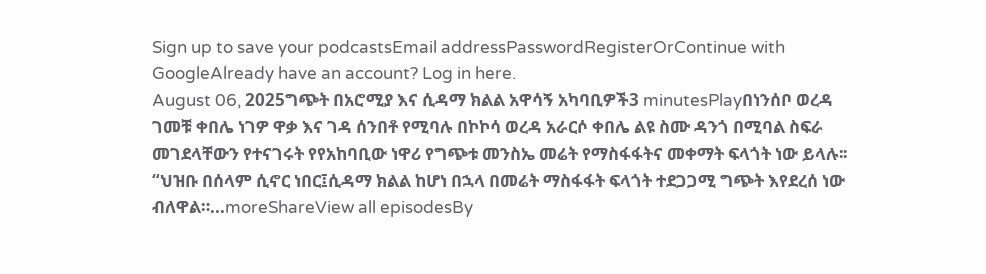Sign up to save your podcastsEmail addressPasswordRegisterOrContinue with GoogleAlready have an account? Log in here.
August 06, 2025ግጭት በአሮሚያ እና ሲዳማ ክልል አዋሳኝ አካባቢዎች3 minutesPlayበነንሰቦ ወረዳ ገመቹ ቀበሌ ነገዎ ዋቃ እና ገዳ ሰንበቶ የሚባሉ በኮኮሳ ወረዳ አራርሶ ቀበሌ ልዩ ስሙ ዳንጎ በሚባል ስፍራ መገደላቸውን የተናገሩት የየአከባቢው ነዋሪ የግጭቱ መንስኤ መሬት የማስፋፋትና መቀማት ፍላጎት ነው ይላሉ፡፡ “ህዝቡ በሰላም ሲኖር ነበር፤ሲዳማ ክልል ከሆነ በኋላ በመሬት ማስፋፋት ፍላጎት ተደጋጋሚ ግጭት እየደረሰ ነው ብለዋል።...moreShareView all episodesBy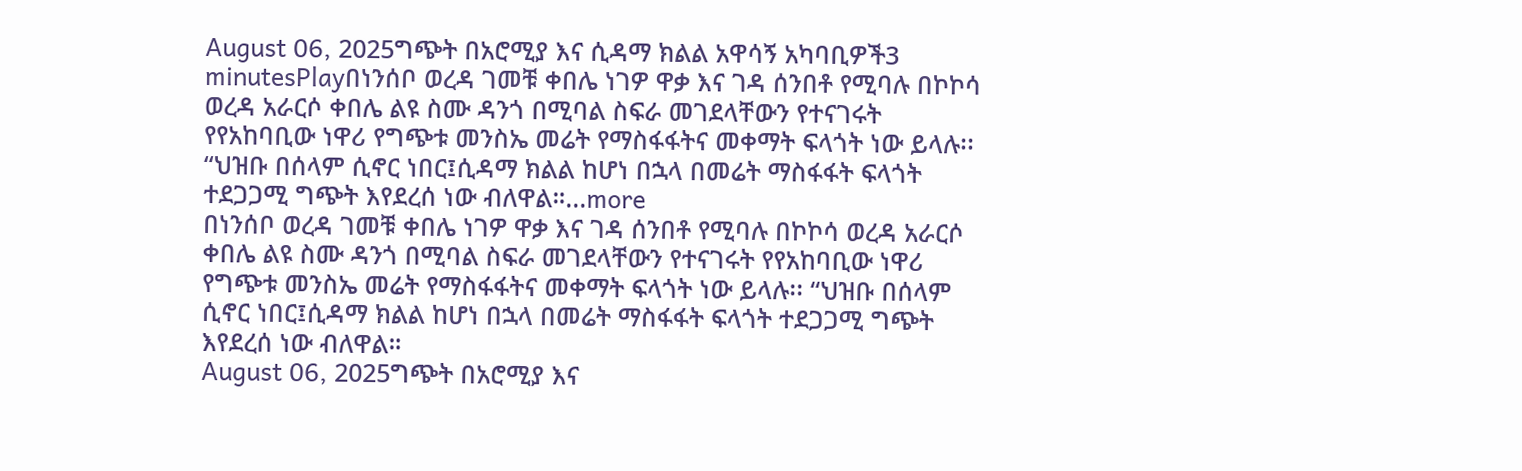August 06, 2025ግጭት በአሮሚያ እና ሲዳማ ክልል አዋሳኝ አካባቢዎች3 minutesPlayበነንሰቦ ወረዳ ገመቹ ቀበሌ ነገዎ ዋቃ እና ገዳ ሰንበቶ የሚባሉ በኮኮሳ ወረዳ አራርሶ ቀበሌ ልዩ ስሙ ዳንጎ በሚባል ስፍራ መገደላቸውን የተናገሩት የየአከባቢው ነዋሪ የግጭቱ መንስኤ መሬት የማስፋፋትና መቀማት ፍላጎት ነው ይላሉ፡፡ “ህዝቡ በሰላም ሲኖር ነበር፤ሲዳማ ክልል ከሆነ በኋላ በመሬት ማስፋፋት ፍላጎት ተደጋጋሚ ግጭት እየደረሰ ነው ብለዋል።...more
በነንሰቦ ወረዳ ገመቹ ቀበሌ ነገዎ ዋቃ እና ገዳ ሰንበቶ የሚባሉ በኮኮሳ ወረዳ አራርሶ ቀበሌ ልዩ ስሙ ዳንጎ በሚባል ስፍራ መገደላቸውን የተናገሩት የየአከባቢው ነዋሪ የግጭቱ መንስኤ መሬት የማስፋፋትና መቀማት ፍላጎት ነው ይላሉ፡፡ “ህዝቡ በሰላም ሲኖር ነበር፤ሲዳማ ክልል ከሆነ በኋላ በመሬት ማስፋፋት ፍላጎት ተደጋጋሚ ግጭት እየደረሰ ነው ብለዋል።
August 06, 2025ግጭት በአሮሚያ እና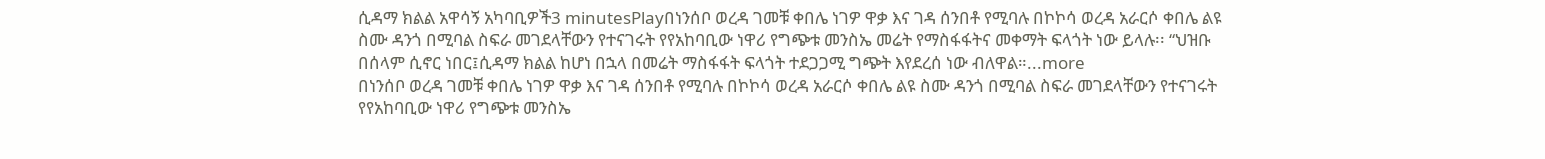ሲዳማ ክልል አዋሳኝ አካባቢዎች3 minutesPlayበነንሰቦ ወረዳ ገመቹ ቀበሌ ነገዎ ዋቃ እና ገዳ ሰንበቶ የሚባሉ በኮኮሳ ወረዳ አራርሶ ቀበሌ ልዩ ስሙ ዳንጎ በሚባል ስፍራ መገደላቸውን የተናገሩት የየአከባቢው ነዋሪ የግጭቱ መንስኤ መሬት የማስፋፋትና መቀማት ፍላጎት ነው ይላሉ፡፡ “ህዝቡ በሰላም ሲኖር ነበር፤ሲዳማ ክልል ከሆነ በኋላ በመሬት ማስፋፋት ፍላጎት ተደጋጋሚ ግጭት እየደረሰ ነው ብለዋል።...more
በነንሰቦ ወረዳ ገመቹ ቀበሌ ነገዎ ዋቃ እና ገዳ ሰንበቶ የሚባሉ በኮኮሳ ወረዳ አራርሶ ቀበሌ ልዩ ስሙ ዳንጎ በሚባል ስፍራ መገደላቸውን የተናገሩት የየአከባቢው ነዋሪ የግጭቱ መንስኤ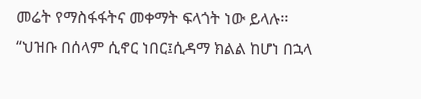መሬት የማስፋፋትና መቀማት ፍላጎት ነው ይላሉ፡፡ “ህዝቡ በሰላም ሲኖር ነበር፤ሲዳማ ክልል ከሆነ በኋላ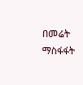በመሬት ማስፋፋት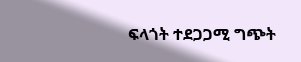ፍላጎት ተደጋጋሚ ግጭት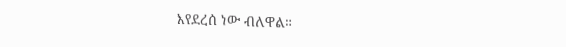እየደረሰ ነው ብለዋል።